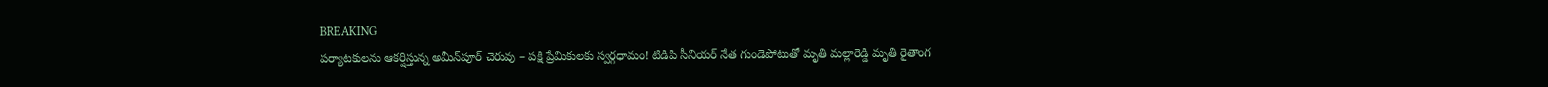BREAKING
పర్యాటకులను ఆకర్షిస్తున్న అమీన్‌పూర్ చెరువు – పక్షి ప్రేమికులకు స్వర్గధామం! టిడిపి సీనియర్ నేత గుండెపోటుతో మృతి మల్లారెడ్డి మృతి రైతాంగ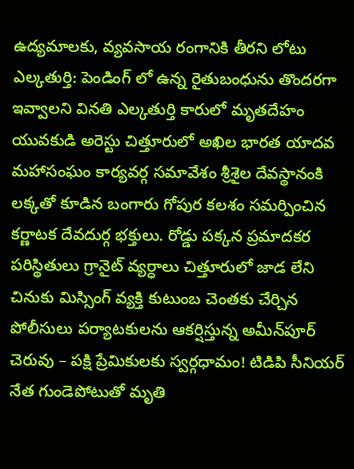ఉద్యమాలకు, వ్యవసాయ రంగానికి తీరని లోటు ఎల్కతుర్తి: పెండింగ్ లో ఉన్న రైతుబంధును తొందరగా ఇవ్వాలని వినతి ఎల్కతుర్తి కారులో మృతదేహం యువకుడి అరెస్టు చిత్తూరులో అఖిల భారత యాదవ మహాసంఘం కార్యవర్గ సమావేశం శ్రీశైల దేవస్థానంకి లక్కతో కూడిన బంగారు గోపుర కలశం సమర్పించిన కర్ణాటక దేవదుర్గ భక్తులు. రోడ్డు పక్కన ప్రమాదకర పరిస్థితులు గ్రానైట్ వ్యర్ధాలు చిత్తూరులో జాడ లేని చినుకు మిస్సింగ్ వ్యక్తి కుటుంబ చెంతకు చేర్చిన పోలీసులు పర్యాటకులను ఆకర్షిస్తున్న అమీన్‌పూర్ చెరువు – పక్షి ప్రేమికులకు స్వర్గధామం! టిడిపి సీనియర్ నేత గుండెపోటుతో మృతి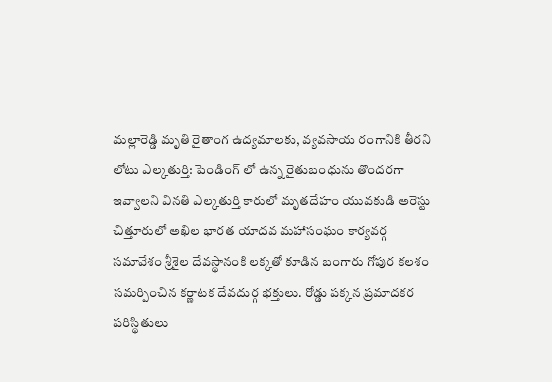మల్లారెడ్డి మృతి రైతాంగ ఉద్యమాలకు, వ్యవసాయ రంగానికి తీరని లోటు ఎల్కతుర్తి: పెండింగ్ లో ఉన్న రైతుబంధును తొందరగా ఇవ్వాలని వినతి ఎల్కతుర్తి కారులో మృతదేహం యువకుడి అరెస్టు చిత్తూరులో అఖిల భారత యాదవ మహాసంఘం కార్యవర్గ సమావేశం శ్రీశైల దేవస్థానంకి లక్కతో కూడిన బంగారు గోపుర కలశం సమర్పించిన కర్ణాటక దేవదుర్గ భక్తులు. రోడ్డు పక్కన ప్రమాదకర పరిస్థితులు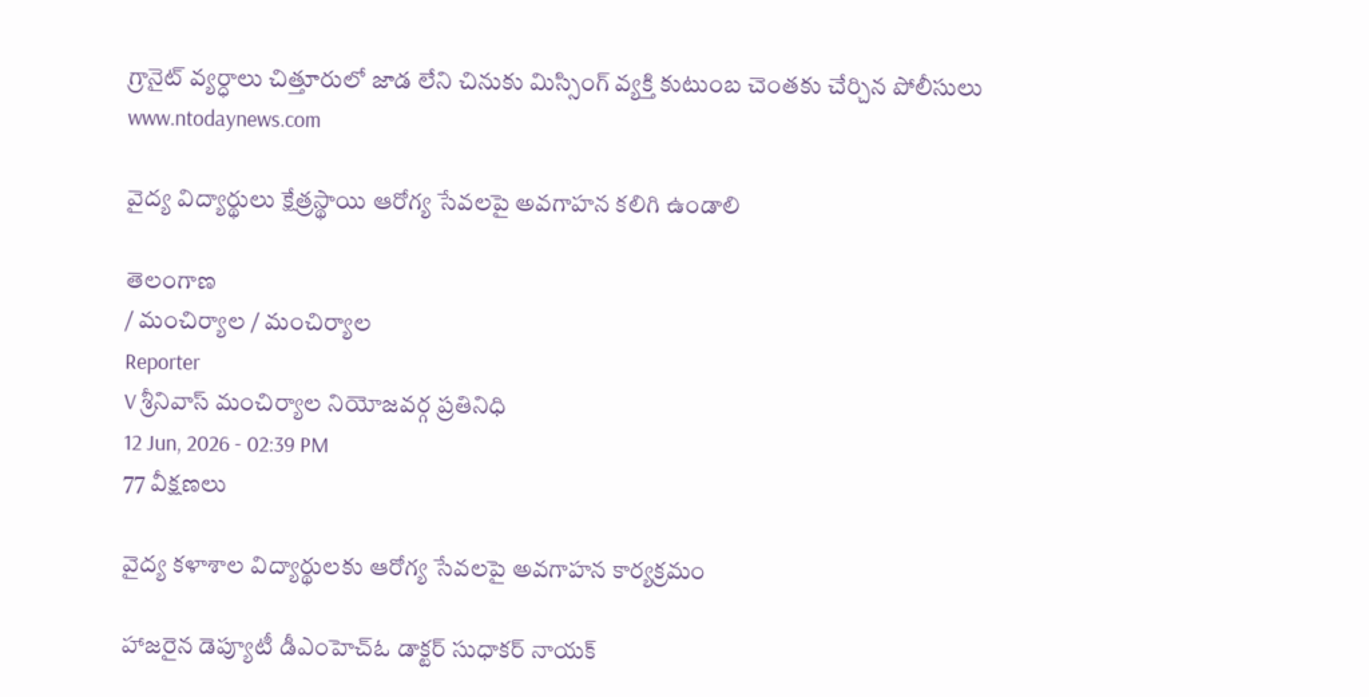గ్రానైట్ వ్యర్ధాలు చిత్తూరులో జాడ లేని చినుకు మిస్సింగ్ వ్యక్తి కుటుంబ చెంతకు చేర్చిన పోలీసులు
www.ntodaynews.com

వైద్య విద్యార్థులు క్షేత్రస్థాయి ఆరోగ్య సేవలపై అవగాహన కలిగి ఉండాలి

తెలంగాణ
/ మంచిర్యాల / మంచిర్యాల
Reporter
V శ్రీనివాస్ మంచిర్యాల నియోజవర్గ ప్రతినిధి
12 Jun, 2026 - 02:39 PM
77 వీక్షణలు

వైద్య కళాశాల విద్యార్థులకు ఆరోగ్య సేవలపై అవగాహన కార్యక్రమం

హాజరైన డెప్యూటీ డీఎంహెచ్‌ఓ డాక్టర్ సుధాకర్ నాయక్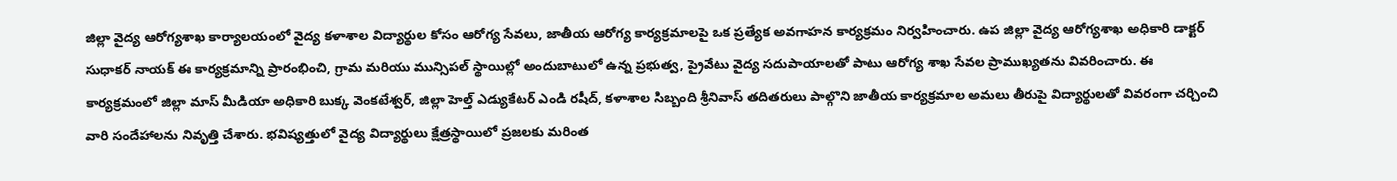జిల్లా వైద్య ఆరోగ్యశాఖ కార్యాలయంలో వైద్య కళాశాల విద్యార్థుల కోసం ఆరోగ్య సేవలు, జాతీయ ఆరోగ్య కార్యక్రమాలపై ఒక ప్రత్యేక అవగాహన కార్యక్రమం నిర్వహించారు. ఉప జిల్లా వైద్య ఆరోగ్యశాఖ అధికారి డాక్టర్ సుధాకర్ నాయక్ ఈ కార్యక్రమాన్ని ప్రారంభించి, గ్రామ మరియు మున్సిపల్ స్థాయిల్లో అందుబాటులో ఉన్న ప్రభుత్వ, ప్రైవేటు వైద్య సదుపాయాలతో పాటు ఆరోగ్య శాఖ సేవల ప్రాముఖ్యతను వివరించారు. ఈ కార్యక్రమంలో జిల్లా మాస్ మీడియా అధికారి బుక్క వెంకటేశ్వర్, జిల్లా హెల్త్ ఎడ్యుకేటర్ ఎండి రషీద్, కళాశాల సిబ్బంది శ్రీనివాస్ తదితరులు పాల్గొని జాతీయ కార్యక్రమాల అమలు తీరుపై విద్యార్థులతో వివరంగా చర్చించి వారి సందేహాలను నివృత్తి చేశారు. భవిష్యత్తులో వైద్య విద్యార్థులు క్షేత్రస్థాయిలో ప్రజలకు మరింత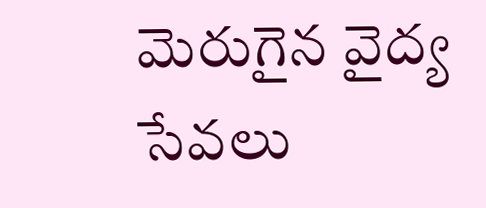మెరుగైన వైద్య సేవలు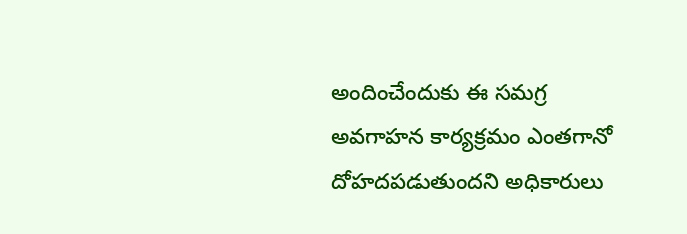అందించేందుకు ఈ సమగ్ర అవగాహన కార్యక్రమం ఎంతగానో దోహదపడుతుందని అధికారులు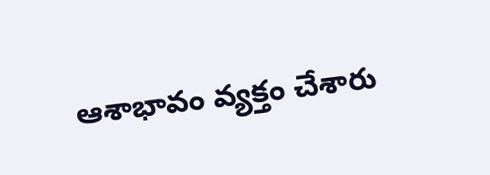ఆశాభావం వ్యక్తం చేశారు